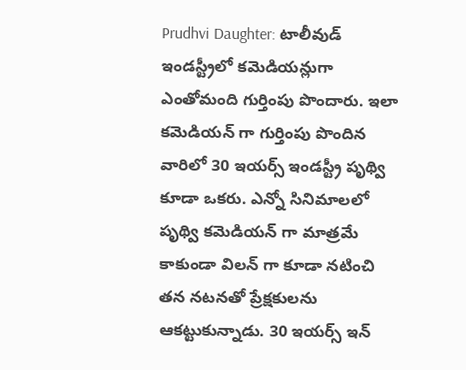Prudhvi Daughter: టాలీవుడ్ ఇండస్ట్రీలో కమెడియన్లుగా ఎంతోమంది గుర్తింపు పొందారు. ఇలా కమెడియన్ గా గుర్తింపు పొందిన వారిలో 30 ఇయర్స్ ఇండస్ట్రీ పృథ్వి కూడా ఒకరు. ఎన్నో సినిమాలలో పృథ్వి కమెడియన్ గా మాత్రమే కాకుండా విలన్ గా కూడా నటించి తన నటనతో ప్రేక్షకులను ఆకట్టుకున్నాడు. 30 ఇయర్స్ ఇన్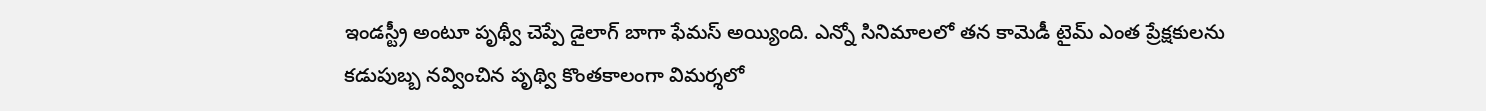ఇండస్ట్రీ అంటూ పృథ్వీ చెప్పే డైలాగ్ బాగా ఫేమస్ అయ్యింది. ఎన్నో సినిమాలలో తన కామెడీ టైమ్ ఎంత ప్రేక్షకులను కడుపుబ్బ నవ్వించిన పృథ్వి కొంతకాలంగా విమర్శలో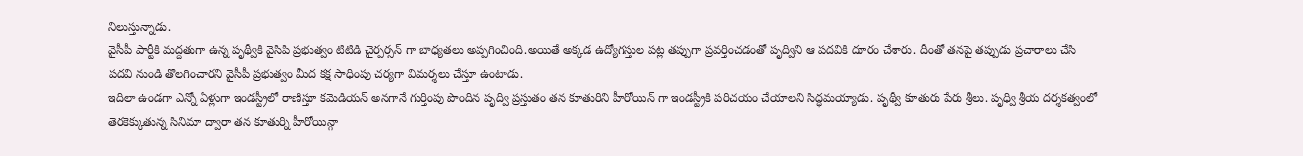నిలుస్తున్నాడు.
వైసీపీ పార్టీకి మద్దతుగా ఉన్న పృథ్వీకి వైసిపి ప్రభుత్వం టిటిడి చైర్పర్సన్ గా బాధ్యతలు అప్పగించింది.అయితే అక్కడ ఉద్యోగస్తుల పట్ల తప్పుగా ప్రవర్తించడంతో పృద్విని ఆ పదవికి దూరం చేశారు. దీంతో తనపై తప్పుడు ప్రచారాలు చేసి పదవి నుండి తొలగించారని వైసీపీ ప్రభుత్వం మీద కక్ష సాధింపు చర్యగా విమర్శలు చేస్తూ ఉంటాడు.
ఇదిలా ఉండగా ఎన్నో ఏళ్లుగా ఇండస్ట్రీలో రాణిస్తూ కమెడియన్ అనగానే గుర్తింపు పొందిన పృద్వి ప్రస్తుతం తన కూతురిని హీరోయిన్ గా ఇండస్ట్రీకి పరిచయం చేయాలని సిద్ధమయ్యాడు. పృథ్వీ కూతురు పేరు శ్రీలు. పృధ్వి శ్రీయ దర్శకత్వంలో తెరకెక్కుతున్న సినిమా ద్వారా తన కూతుర్ని హీరోయిన్గా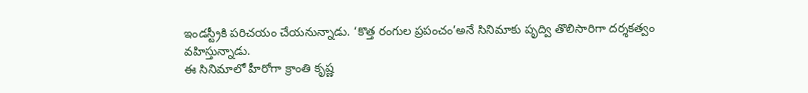ఇండస్ట్రీకి పరిచయం చేయనున్నాడు. ‘కొత్త రంగుల ప్రపంచం’అనే సినిమాకు పృద్వి తొలిసారిగా దర్శకత్వం వహిస్తున్నాడు.
ఈ సినిమాలో హీరోగా క్రాంతి కృష్ణ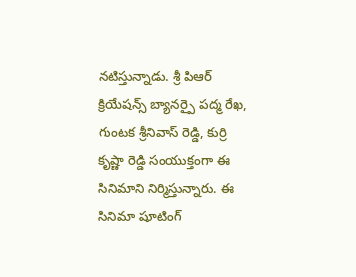నటిస్తున్నాడు. శ్రీ పిఆర్ క్రియేషన్స్ బ్యానర్పై పద్మ రేఖ, గుంటక శ్రీనివాస్ రెడ్డి, కుర్రి కృష్ణా రెడ్డి సంయుక్తంగా ఈ సినిమాని నిర్మిస్తున్నారు. ఈ సినిమా షూటింగ్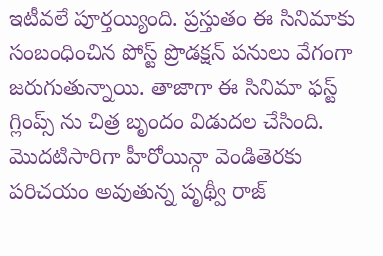ఇటీవలే పూర్తయ్యింది. ప్రస్తుతం ఈ సినిమాకు సంబంధించిన పోస్ట్ ప్రొడక్షన్ పనులు వేగంగా జరుగుతున్నాయి. తాజాగా ఈ సినిమా ఫస్ట్ గ్లింప్స్ ను చిత్ర బృందం విడుదల చేసింది. మొదటిసారిగా హీరోయిన్గా వెండితెరకు పరిచయం అవుతున్న పృథ్వీ రాజ్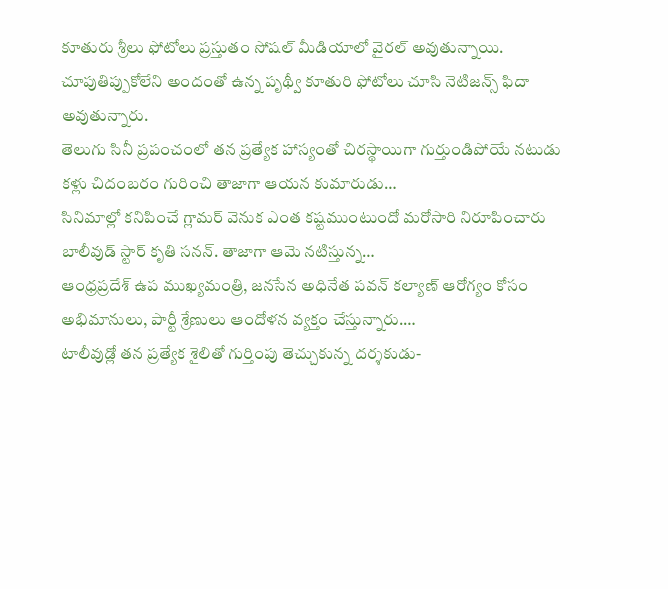కూతురు శ్రీలు ఫోటోలు ప్రస్తుతం సోషల్ మీడియాలో వైరల్ అవుతున్నాయి. చూపుతిప్పుకోలేని అందంతో ఉన్న పృథ్వీ కూతురి ఫోటోలు చూసి నెటిజన్స్ ఫిదా అవుతున్నారు.
తెలుగు సినీ ప్రపంచంలో తన ప్రత్యేక హాస్యంతో చిరస్థాయిగా గుర్తుండిపోయే నటుడు కళ్లు చిదంబరం గురించి తాజాగా ఆయన కుమారుడు…
సినిమాల్లో కనిపించే గ్లామర్ వెనుక ఎంత కష్టముంటుందో మరోసారి నిరూపించారు బాలీవుడ్ స్టార్ కృతి సనన్. తాజాగా ఆమె నటిస్తున్న…
ఆంధ్రప్రదేశ్ ఉప ముఖ్యమంత్రి, జనసేన అధినేత పవన్ కల్యాణ్ ఆరోగ్యం కోసం అభిమానులు, పార్టీ శ్రేణులు ఆందోళన వ్యక్తం చేస్తున్నారు.…
టాలీవుడ్లో తన ప్రత్యేక శైలితో గుర్తింపు తెచ్చుకున్న దర్శకుడు-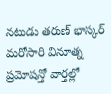నటుడు తరుణ్ భాస్కర్ మరోసారి వినూత్న ప్రమోషన్తో వార్తల్లో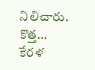నిలిచారు. కొత్త…
కేరళ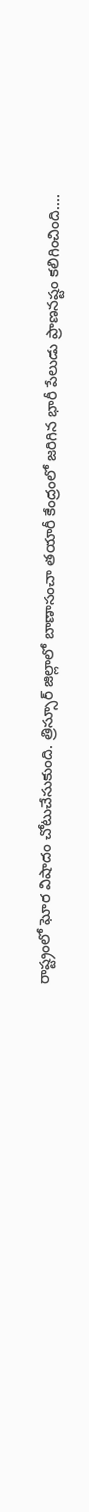రాష్ట్రంలో ఘోర విషాదం చోటుచేసుకుంది. త్రిస్సూర్ జిల్లాలో బాణాసంచా తయారీ కేంద్రంలో జరిగిన భారీ పేలుడు ప్రాణనష్టం కలిగించింది.…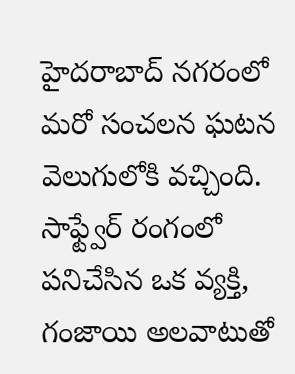హైదరాబాద్ నగరంలో మరో సంచలన ఘటన వెలుగులోకి వచ్చింది. సాఫ్ట్వేర్ రంగంలో పనిచేసిన ఒక వ్యక్తి, గంజాయి అలవాటుతో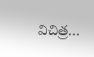విచిత్ర…